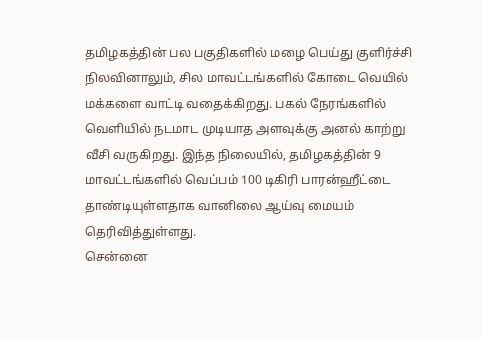தமிழகத்தின் பல பகுதிகளில் மழை பெய்து குளிர்ச்சி நிலவினாலும், சில மாவட்டங்களில் கோடை வெயில் மக்களை வாட்டி வதைக்கிறது. பகல் நேரங்களில் வெளியில் நடமாட முடியாத அளவுக்கு அனல் காற்று வீசி வருகிறது. இந்த நிலையில், தமிழகத்தின் 9 மாவட்டங்களில் வெப்பம் 100 டிகிரி பாரன்ஹீட்டை தாண்டியுள்ளதாக வானிலை ஆய்வு மையம் தெரிவித்துள்ளது.
சென்னை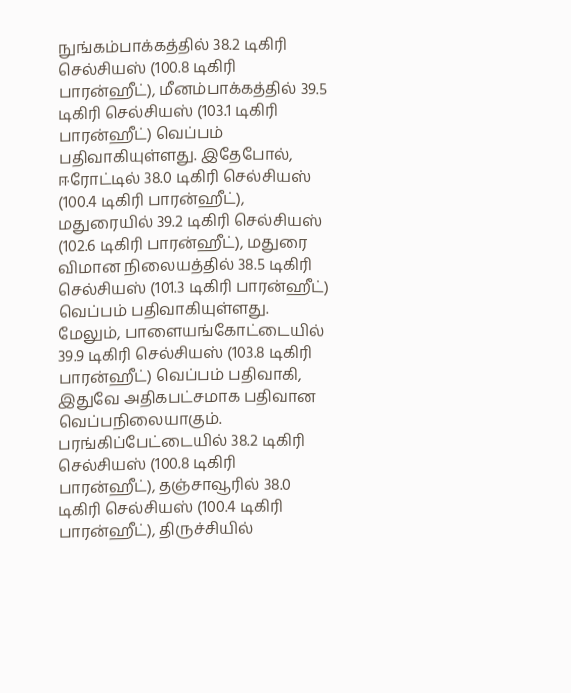நுங்கம்பாக்கத்தில் 38.2 டிகிரி செல்சியஸ் (100.8 டிகிரி பாரன்ஹீட்), மீனம்பாக்கத்தில் 39.5 டிகிரி செல்சியஸ் (103.1 டிகிரி பாரன்ஹீட்) வெப்பம் பதிவாகியுள்ளது. இதேபோல், ஈரோட்டில் 38.0 டிகிரி செல்சியஸ் (100.4 டிகிரி பாரன்ஹீட்), மதுரையில் 39.2 டிகிரி செல்சியஸ் (102.6 டிகிரி பாரன்ஹீட்), மதுரை விமான நிலையத்தில் 38.5 டிகிரி செல்சியஸ் (101.3 டிகிரி பாரன்ஹீட்) வெப்பம் பதிவாகியுள்ளது.
மேலும், பாளையங்கோட்டையில் 39.9 டிகிரி செல்சியஸ் (103.8 டிகிரி பாரன்ஹீட்) வெப்பம் பதிவாகி, இதுவே அதிகபட்சமாக பதிவான வெப்பநிலையாகும். பரங்கிப்பேட்டையில் 38.2 டிகிரி செல்சியஸ் (100.8 டிகிரி பாரன்ஹீட்), தஞ்சாவூரில் 38.0 டிகிரி செல்சியஸ் (100.4 டிகிரி பாரன்ஹீட்), திருச்சியில்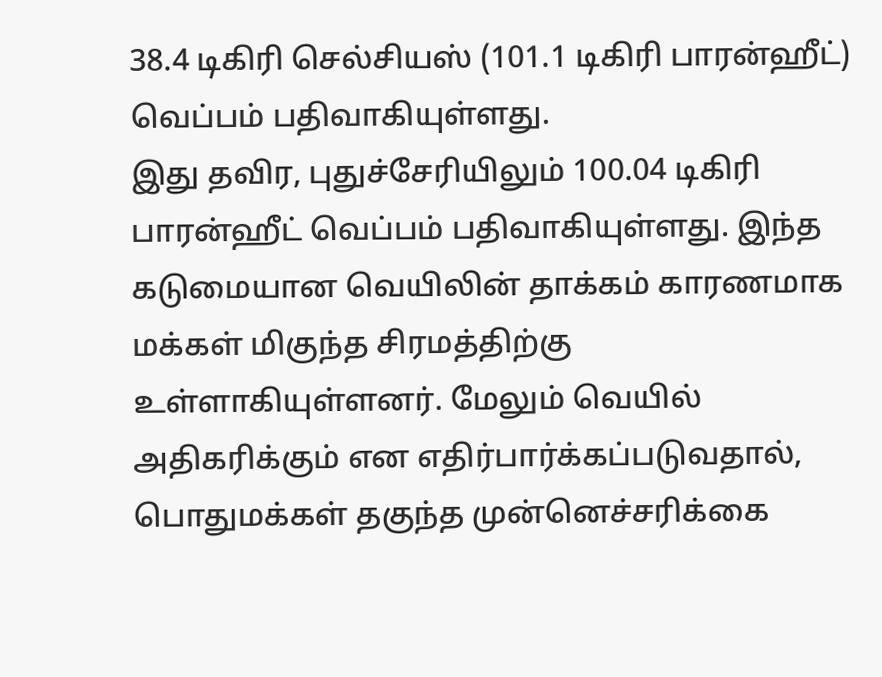38.4 டிகிரி செல்சியஸ் (101.1 டிகிரி பாரன்ஹீட்) வெப்பம் பதிவாகியுள்ளது.
இது தவிர, புதுச்சேரியிலும் 100.04 டிகிரி பாரன்ஹீட் வெப்பம் பதிவாகியுள்ளது. இந்த கடுமையான வெயிலின் தாக்கம் காரணமாக மக்கள் மிகுந்த சிரமத்திற்கு உள்ளாகியுள்ளனர். மேலும் வெயில் அதிகரிக்கும் என எதிர்பார்க்கப்படுவதால், பொதுமக்கள் தகுந்த முன்னெச்சரிக்கை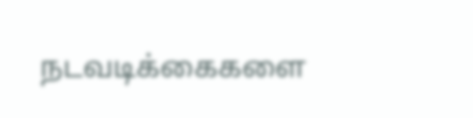நடவடிக்கைகளை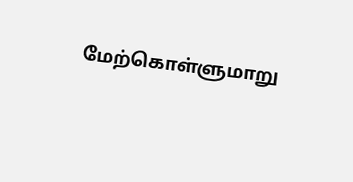மேற்கொள்ளுமாறு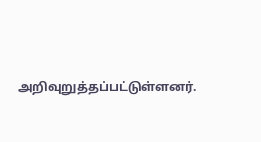அறிவுறுத்தப்பட்டுள்ளனர்.